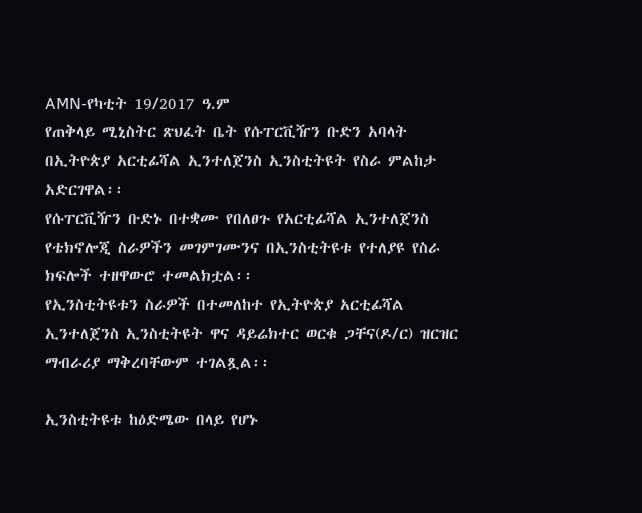AMN-የካቲት 19/2017 ዓ.ም
የጠቅላይ ሚኒስትር ጽህፈት ቤት የሱፐርቪዥን ቡድን አባላት በኢትዮጵያ አርቲፊሻል ኢንተለጀንስ ኢንስቲትዩት የስራ ምልከታ አድርገዋል፡፡
የሱፐርቪዥን ቡድኑ በተቋሙ የበለፀጉ የአርቲፊሻል ኢንተለጀንስ የቴክኖሎጂ ስራዎችን መገምገሙንና በኢንስቲትዩቱ የተለያዩ የስራ ክፍሎች ተዘዋውሮ ተመልክቷል፡፡
የኢንስቲትዩቱን ስራዎች በተመለከተ የኢትዮጵያ አርቲፊሻል ኢንተለጀንስ ኢንስቲትዩት ዋና ዳይሬክተር ወርቁ ጋቸና(ዶ/ር) ዝርዝር ማብራሪያ ማቅረባቸውም ተገልጿል፡፡

ኢንስቲትዩቱ ከዕድሜው በላይ የሆኑ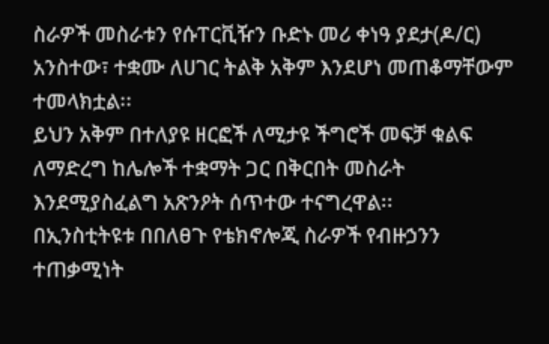ስራዎች መስራቱን የሱፐርቪዥን ቡድኑ መሪ ቀነዓ ያደታ(ዶ/ር) አንስተው፣ ተቋሙ ለሀገር ትልቅ አቅም እንደሆነ መጠቆማቸውም ተመላክቷል፡፡
ይህን አቅም በተለያዩ ዘርፎች ለሚታዩ ችግሮች መፍቻ ቁልፍ ለማድረግ ከሌሎች ተቋማት ጋር በቅርበት መስራት እንደሚያስፈልግ አጽንዖት ሰጥተው ተናግረዋል፡፡
በኢንስቲትዩቱ በበለፀጉ የቴክኖሎጂ ስራዎች የብዙኃንን ተጠቃሚነት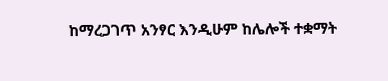ከማረጋገጥ አንፃር እንዲሁም ከሌሎች ተቋማት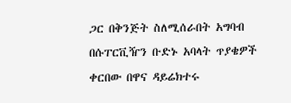ጋር በቅንጅት ስለሚሰራበት አግባብ በሱፐርቪዥን ቡድኑ አባላት ጥያቄዎች ቀርበው በዋና ዳይሬክተሩ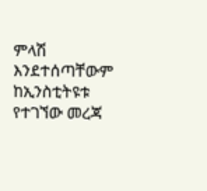ምላሽ እንደተሰጣቸውም ከኢንስቲትዩቱ የተገኘው መረጃ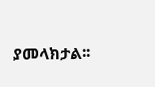ያመላክታል፡፡